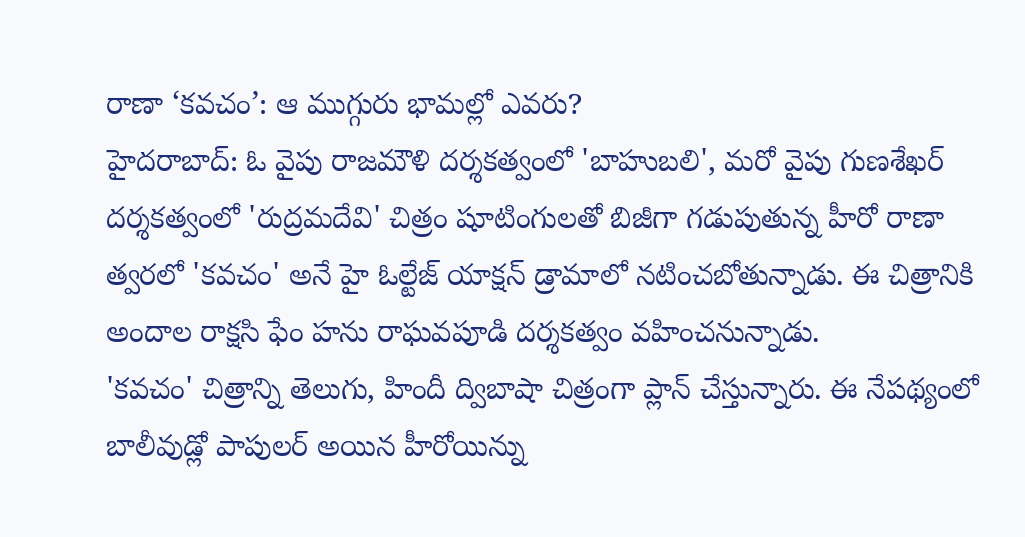రాణా ‘కవచం’: ఆ ముగ్గురు భామల్లో ఎవరు?
హైదరాబాద్: ఓ వైపు రాజమౌళి దర్శకత్వంలో 'బాహుబలి', మరో వైపు గుణశేఖర్ దర్శకత్వంలో 'రుద్రమదేవి' చిత్రం షూటింగులతో బిజీగా గడుపుతున్న హీరో రాణా త్వరలో 'కవచం' అనే హై ఓల్టేజ్ యాక్షన్ డ్రామాలో నటించబోతున్నాడు. ఈ చిత్రానికి అందాల రాక్షసి ఫేం హను రాఘవపూడి దర్శకత్వం వహించనున్నాడు.
'కవచం' చిత్రాన్ని తెలుగు, హిందీ ద్విబాషా చిత్రంగా ప్లాన్ చేస్తున్నారు. ఈ నేపథ్యంలో బాలీవుడ్లో పాపులర్ అయిన హీరోయిన్ను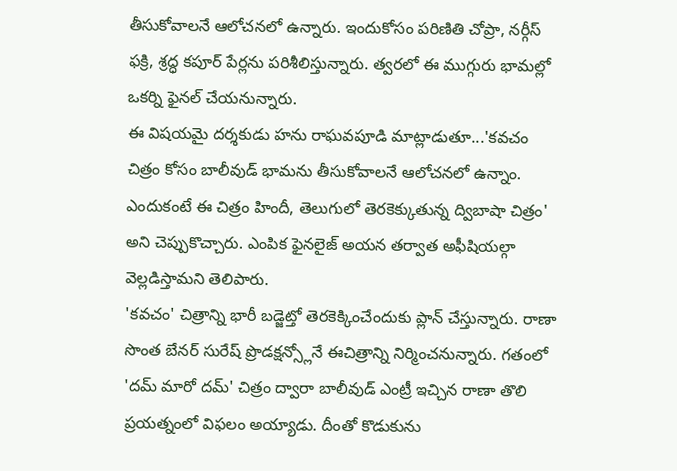తీసుకోవాలనే ఆలోచనలో ఉన్నారు. ఇందుకోసం పరిణితి చోప్రా, నర్గీస్ ఫక్రి, శ్రద్ధ కపూర్ పేర్లను పరిశీలిస్తున్నారు. త్వరలో ఈ ముగ్గురు భామల్లో ఒకర్ని ఫైనల్ చేయనున్నారు.
ఈ విషయమై దర్శకుడు హను రాఘవపూడి మాట్లాడుతూ...'కవచం చిత్రం కోసం బాలీవుడ్ భామను తీసుకోవాలనే ఆలోచనలో ఉన్నాం. ఎందుకంటే ఈ చిత్రం హిందీ, తెలుగులో తెరకెక్కుతున్న ద్విబాషా చిత్రం' అని చెప్పుకొచ్చారు. ఎంపిక ఫైనలైజ్ అయన తర్వాత అఫీషియల్గా వెల్లడిస్తామని తెలిపారు.
'కవచం' చిత్రాన్ని భారీ బడ్జెట్తో తెరకెక్కించేందుకు ప్లాన్ చేస్తున్నారు. రాణా సొంత బేనర్ సురేష్ ప్రొడక్షన్స్లోనే ఈచిత్రాన్ని నిర్మించనున్నారు. గతంలో 'దమ్ మారో దమ్' చిత్రం ద్వారా బాలీవుడ్ ఎంట్రీ ఇచ్చిన రాణా తొలి ప్రయత్నంలో విఫలం అయ్యాడు. దీంతో కొడుకును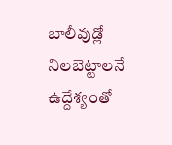బాలీవుడ్లో నిలబెట్టాలనే ఉద్దేశ్యంతో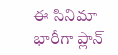ఈ సినిమా భారీగా ప్లాన్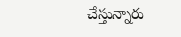చేస్తున్నారు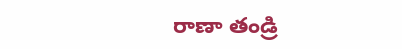రాణా తండ్రి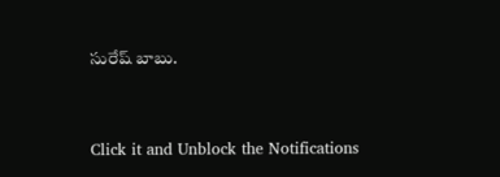సురేష్ బాబు.


Click it and Unblock the Notifications